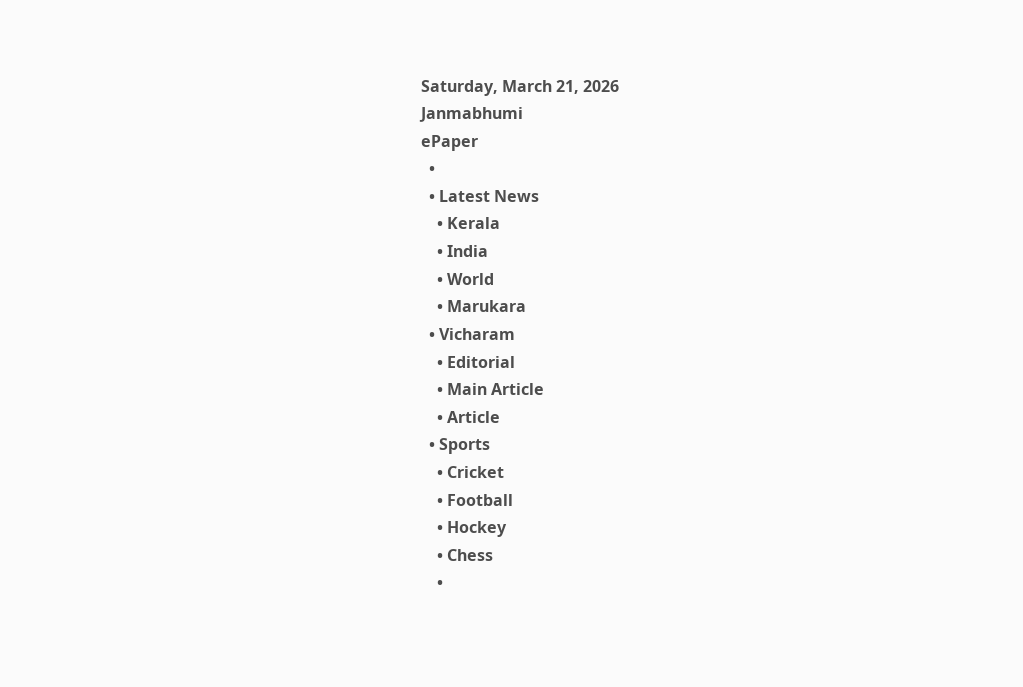Saturday, March 21, 2026
Janmabhumi
ePaper
  •
  • Latest News
    • Kerala
    • India
    • World
    • Marukara
  • Vicharam
    • Editorial
    • Main Article
    • Article
  • Sports
    • Cricket
    • Football
    • Hockey
    • Chess
    •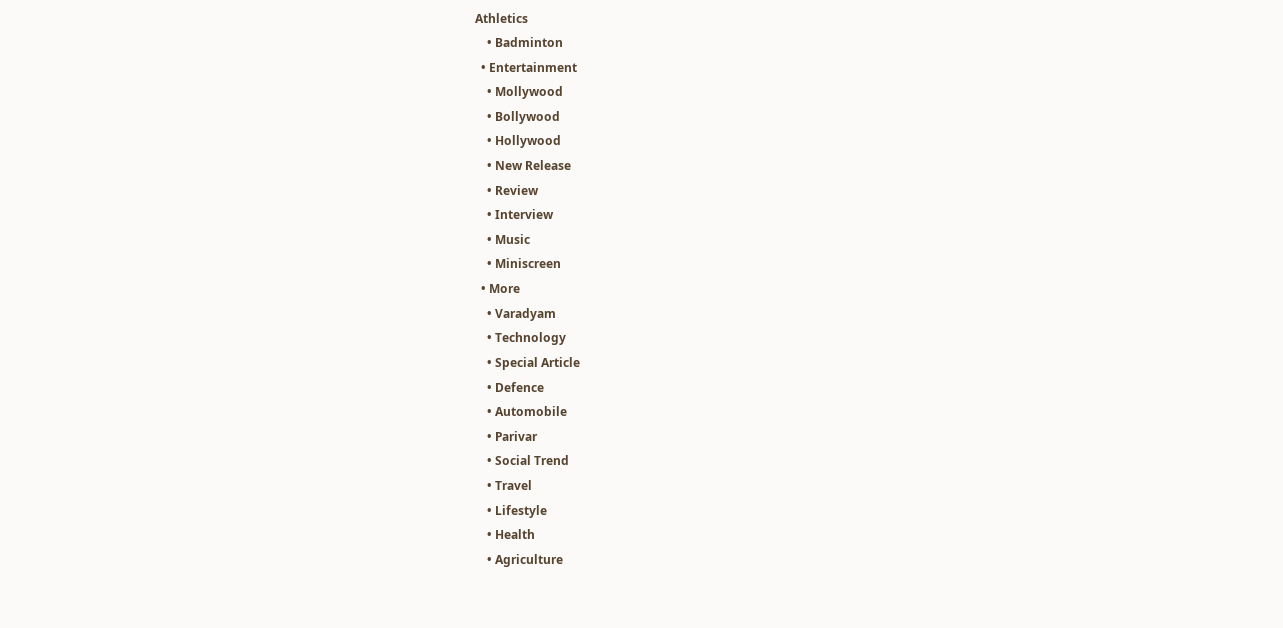Athletics
    • Badminton
  • Entertainment
    • Mollywood
    • Bollywood
    • Hollywood
    • New Release
    • Review
    • Interview
    • Music
    • Miniscreen
  • More
    • Varadyam
    • Technology
    • Special Article
    • Defence
    • Automobile
    • Parivar
    • Social Trend
    • Travel
    • Lifestyle
    • Health
    • Agriculture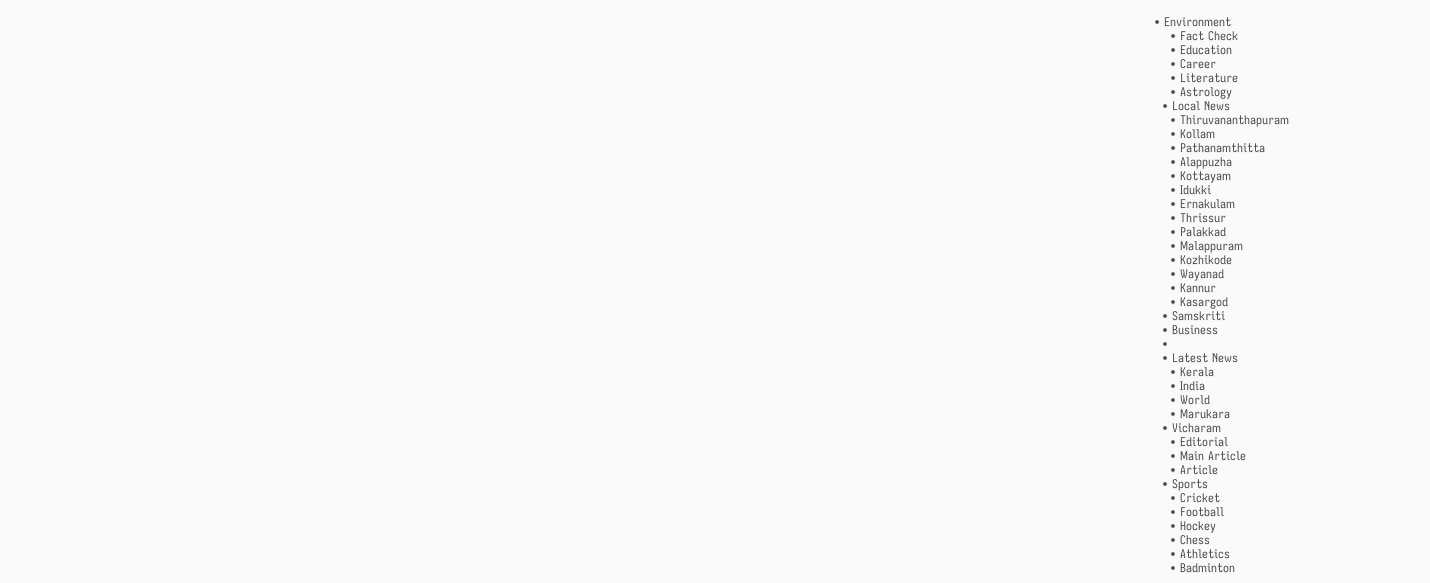• Environment
    • Fact Check
    • Education
    • Career
    • Literature
    • Astrology
  • Local News
    • Thiruvananthapuram
    • Kollam
    • Pathanamthitta
    • Alappuzha
    • Kottayam
    • Idukki
    • Ernakulam
    • Thrissur
    • Palakkad
    • Malappuram
    • Kozhikode
    • Wayanad
    • Kannur
    • Kasargod
  • Samskriti
  • Business
  •
  • Latest News
    • Kerala
    • India
    • World
    • Marukara
  • Vicharam
    • Editorial
    • Main Article
    • Article
  • Sports
    • Cricket
    • Football
    • Hockey
    • Chess
    • Athletics
    • Badminton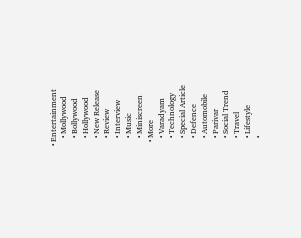• Entertainment
    • Mollywood
    • Bollywood
    • Hollywood
    • New Release
    • Review
    • Interview
    • Music
    • Miniscreen
  • More
    • Varadyam
    • Technology
    • Special Article
    • Defence
    • Automobile
    • Parivar
    • Social Trend
    • Travel
    • Lifestyle
    •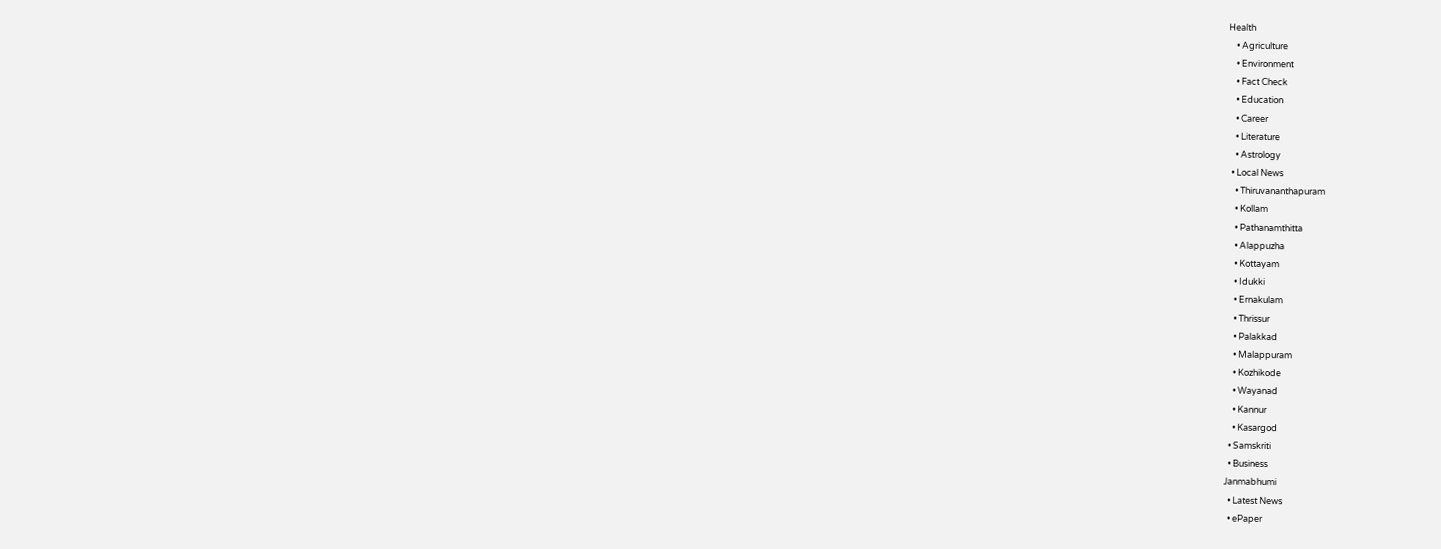Health
    • Agriculture
    • Environment
    • Fact Check
    • Education
    • Career
    • Literature
    • Astrology
  • Local News
    • Thiruvananthapuram
    • Kollam
    • Pathanamthitta
    • Alappuzha
    • Kottayam
    • Idukki
    • Ernakulam
    • Thrissur
    • Palakkad
    • Malappuram
    • Kozhikode
    • Wayanad
    • Kannur
    • Kasargod
  • Samskriti
  • Business
Janmabhumi
  • Latest News
  • ePaper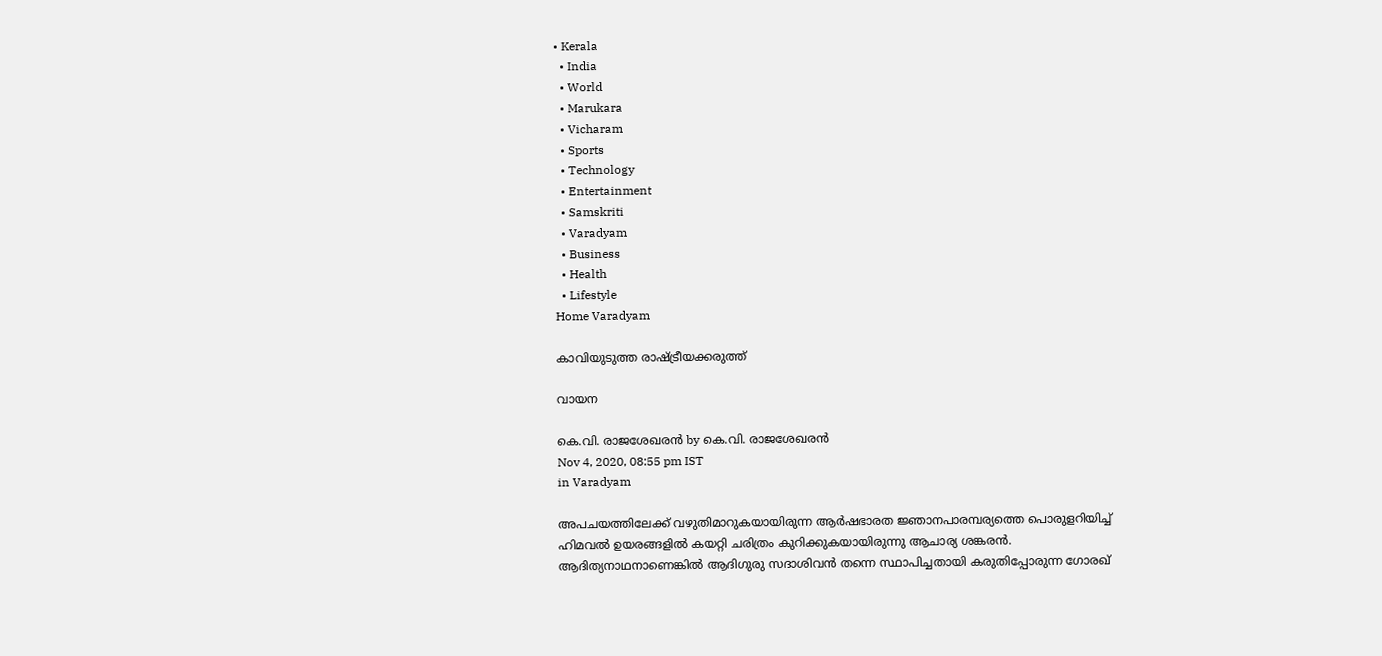• Kerala
  • India
  • World
  • Marukara
  • Vicharam
  • Sports
  • Technology
  • Entertainment
  • Samskriti
  • Varadyam
  • Business
  • Health
  • Lifestyle
Home Varadyam

കാവിയുടുത്ത രാഷ്‌ട്രീയക്കരുത്ത്

വായന

കെ.വി. രാജശേഖരന്‍ by കെ.വി. രാജശേഖരന്‍
Nov 4, 2020, 08:55 pm IST
in Varadyam

അപചയത്തിലേക്ക് വഴുതിമാറുകയായിരുന്ന ആര്‍ഷഭാരത ജ്ഞാനപാരമ്പര്യത്തെ പൊരുളറിയിച്ച് ഹിമവല്‍ ഉയരങ്ങളില്‍ കയറ്റി ചരിത്രം കുറിക്കുകയായിരുന്നു ആചാര്യ ശങ്കരന്‍. ആദിത്യനാഥനാണെങ്കില്‍ ആദിഗുരു സദാശിവന്‍ തന്നെ സ്ഥാപിച്ചതായി കരുതിപ്പോരുന്ന ഗോരഖ്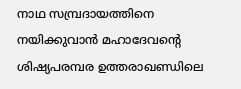നാഥ സമ്പ്രദായത്തിനെ നയിക്കുവാന്‍ മഹാദേവന്റെ ശിഷ്യപരമ്പര ഉത്തരാഖണ്ഡിലെ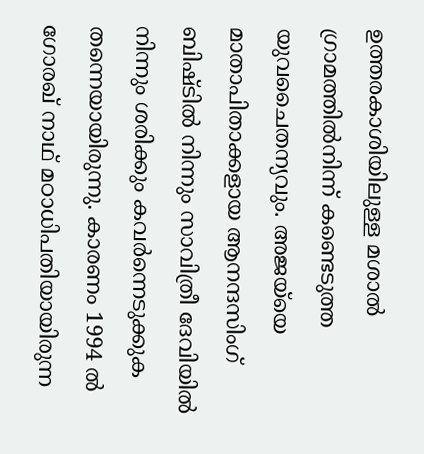ഉത്തരകാശിയിലുള്ള മശാല്‍ ഗ്രാമത്തില്‍നിന്ന് കണ്ടെടുത്ത യുവചൈതന്യവും. അജയ്‌യെ മാതാപിതാക്കളായ ആനന്ദസിംഗ് ബിഷ്ടില്‍ നിന്നും സാവിത്രീ ദേവിയില്‍ നിന്നും ശരിക്കും കവര്‍ന്നെടുക്കുക തന്നെയായിരുന്നു. കാരണം 1994 ല്‍ ഗോരഖ് നാഥ് മഠാധിപതിയായിരുന്ന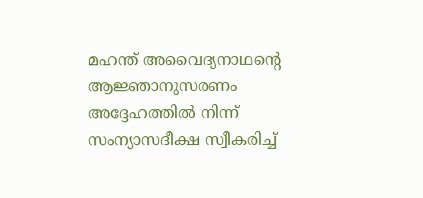മഹന്ത് അവൈദ്യനാഥന്റെ ആജ്ഞാനുസരണം അദ്ദേഹത്തില്‍ നിന്ന് സംന്യാസദീക്ഷ സ്വീകരിച്ച്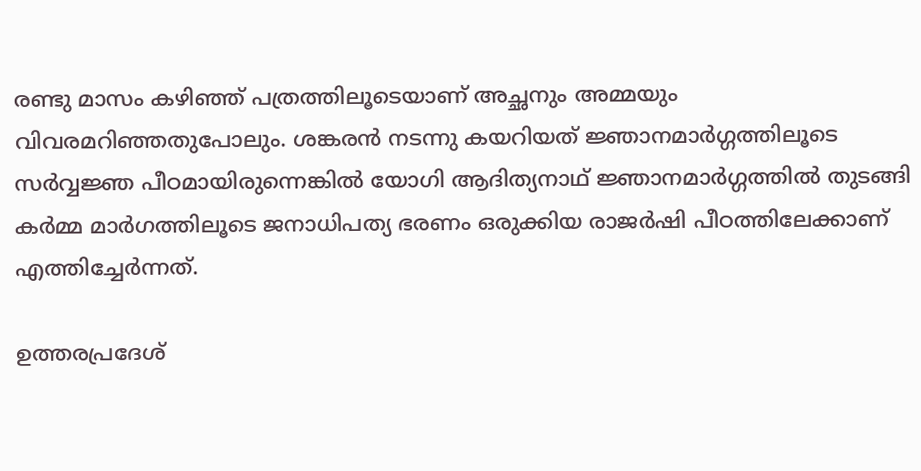രണ്ടു മാസം കഴിഞ്ഞ് പത്രത്തിലൂടെയാണ് അച്ഛനും അമ്മയും വിവരമറിഞ്ഞതുപോലും. ശങ്കരന്‍ നടന്നു കയറിയത് ജ്ഞാനമാര്‍ഗ്ഗത്തിലൂടെ സര്‍വ്വജ്ഞ പീഠമായിരുന്നെങ്കില്‍ യോഗി ആദിത്യനാഥ് ജ്ഞാനമാര്‍ഗ്ഗത്തില്‍ തുടങ്ങി കര്‍മ്മ മാര്‍ഗത്തിലൂടെ ജനാധിപത്യ ഭരണം ഒരുക്കിയ രാജര്‍ഷി പീഠത്തിലേക്കാണ് എത്തിച്ചേര്‍ന്നത്.

ഉത്തരപ്രദേശ്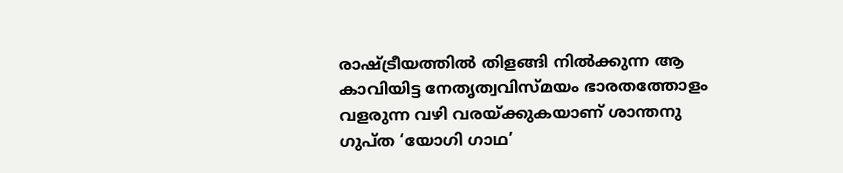രാഷ്‌ട്രീയത്തില്‍ തിളങ്ങി നില്‍ക്കുന്ന ആ കാവിയിട്ട നേതൃത്വവിസ്മയം ഭാരതത്തോളം വളരുന്ന വഴി വരയ്‌ക്കുകയാണ് ശാന്തനു ഗുപ്ത ‘യോഗി ഗാഥ’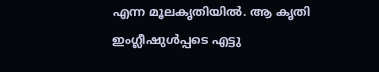എന്ന മൂലകൃതിയില്‍. ആ കൃതി ഇംഗ്ലീഷുള്‍പ്പടെ എട്ടു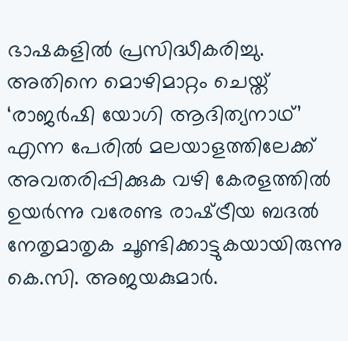ഭാഷകളില്‍ പ്രസിദ്ധീകരിച്ചു. അതിനെ മൊഴിമാറ്റം ചെയ്ത് ‘രാജര്‍ഷി യോഗി ആദിത്യനാഥ്’ എന്ന പേരില്‍ മലയാളത്തിലേക്ക് അവതരിപ്പിക്കുക വഴി കേരളത്തില്‍ ഉയര്‍ന്നു വരേണ്ട രാഷ്‌ട്രീയ ബദല്‍ നേതൃമാതൃക ചൂണ്ടിക്കാട്ടുകയായിരുന്നു കെ.സി. അജയകുമാര്‍.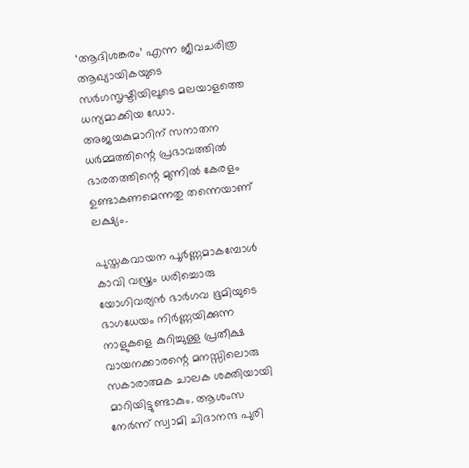‘ആദിശങ്കരം’ എന്ന ജീവചരിത്ര ആഖ്യായികയുടെ സര്‍ഗസൃഷ്ടിയിലൂടെ മലയാളത്തെ ധന്യമാക്കിയ ഡോ. അജയകുമാറിന് സനാതന ധര്‍മ്മത്തിന്റെ പ്രഭാവത്തില്‍ ഭാരതത്തിന്റെ മുന്നില്‍ കേരളം ഉണ്ടാകണമെന്നതു തന്നെയാണ് ലക്ഷ്യം.

പുസ്തകവായന പൂര്‍ണ്ണമാകമ്പോള്‍ കാവി വസ്ത്രം ധരിച്ചൊരു യോഗിവര്യന്‍ ഭാര്‍ഗവ ഭൂമിയുടെ ഭാഗധേയം നിര്‍ണ്ണയിക്കുന്ന നാളുകളെ കുറിച്ചുള്ള പ്രതീക്ഷ വായനക്കാരന്റെ മനസ്സിലൊരു സകാരാത്മക ചാലക ശക്തിയായി മാറിയിട്ടുണ്ടാകും. ആശംസ നേര്‍ന്ന് സ്വാമി ചിദാനന്ദ പുരി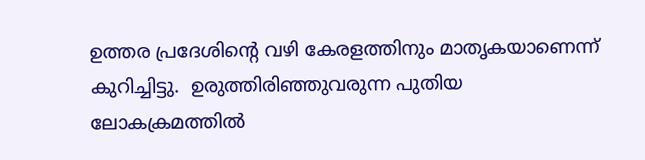ഉത്തര പ്രദേശിന്റെ വഴി കേരളത്തിനും മാതൃകയാണെന്ന് കുറിച്ചിട്ടു.  ഉരുത്തിരിഞ്ഞുവരുന്ന പുതിയ ലോകക്രമത്തില്‍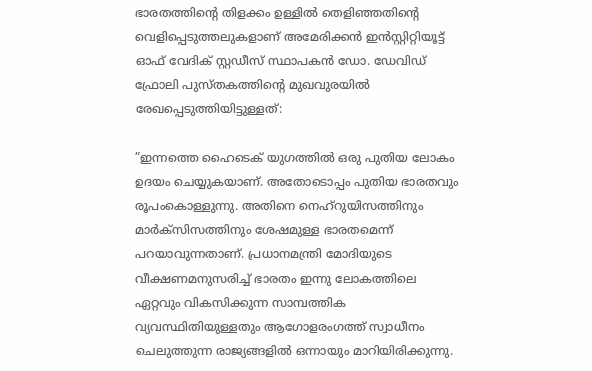ഭാരതത്തിന്റെ തിളക്കം ഉള്ളില്‍ തെളിഞ്ഞതിന്റെ വെളിപ്പെടുത്തലുകളാണ് അമേരിക്കന്‍ ഇന്‍സ്റ്റിറ്റിയൂട്ട് ഓഫ് വേദിക് സ്റ്റഡീസ് സ്ഥാപകന്‍ ഡോ. ഡേവിഡ് ഫ്രോലി പുസ്തകത്തിന്റെ മുഖവുരയില്‍ രേഖപ്പെടുത്തിയിട്ടുള്ളത്:

”ഇന്നത്തെ ഹൈടെക് യുഗത്തില്‍ ഒരു പുതിയ ലോകം ഉദയം ചെയ്യുകയാണ്. അതോടൊപ്പം പുതിയ ഭാരതവും രൂപംകൊള്ളുന്നു. അതിനെ നെഹ്‌റുയിസത്തിനും മാര്‍ക്‌സിസത്തിനും ശേഷമുള്ള ഭാരതമെന്ന് പറയാവുന്നതാണ്. പ്രധാനമന്ത്രി മോദിയുടെ വീക്ഷണമനുസരിച്ച് ഭാരതം ഇന്നു ലോകത്തിലെ ഏറ്റവും വികസിക്കുന്ന സാമ്പത്തിക വ്യവസ്ഥിതിയുള്ളതും ആഗോളരംഗത്ത് സ്വാധീനം ചെലുത്തുന്ന രാജ്യങ്ങളില്‍ ഒന്നായും മാറിയിരിക്കുന്നു.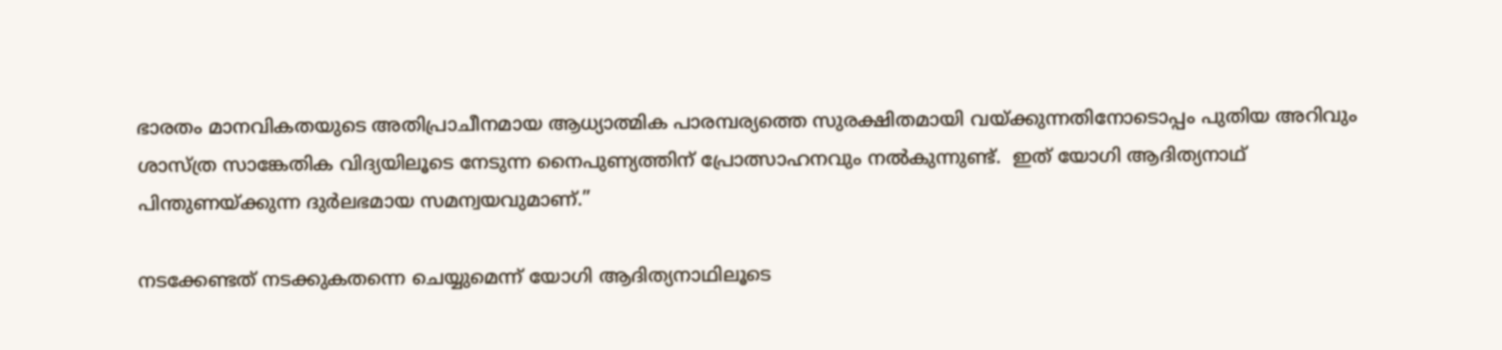ഭാരതം മാനവികതയുടെ അതിപ്രാചീനമായ ആധ്യാത്മിക പാരമ്പര്യത്തെ സുരക്ഷിതമായി വയ്‌ക്കുന്നതിനോടൊപ്പം പുതിയ അറിവും ശാസ്ത്ര സാങ്കേതിക വിദ്യയിലൂടെ നേടുന്ന നൈപുണ്യത്തിന് പ്രോത്സാഹനവും നല്‍കുന്നുണ്ട്.  ഇത് യോഗി ആദിത്യനാഥ് പിന്തുണയ്‌ക്കുന്ന ദുര്‍ലഭമായ സമന്വയവുമാണ്.”

നടക്കേണ്ടത് നടക്കുകതന്നെ ചെയ്യുമെന്ന് യോഗി ആദിത്യനാഥിലൂടെ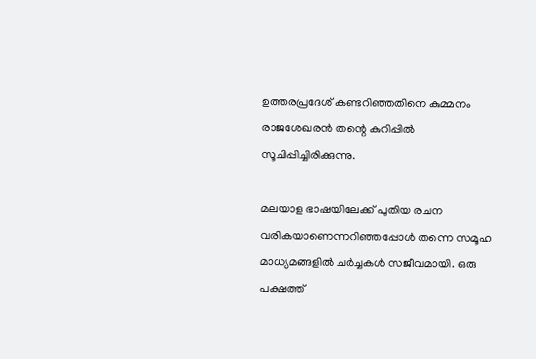ഉത്തരപ്രദേശ് കണ്ടറിഞ്ഞതിനെ കുമ്മനം രാജശേഖരന്‍ തന്റെ കുറിപ്പില്‍ സൂചിപ്പിച്ചിരിക്കുന്നു.

മലയാള ഭാഷയിലേക്ക് പുതിയ രചന വരികയാണെന്നറിഞ്ഞപ്പോള്‍ തന്നെ സമൂഹ മാധ്യമങ്ങളില്‍ ചര്‍ച്ചകള്‍ സജീവമായി. ഒരു പക്ഷത്ത്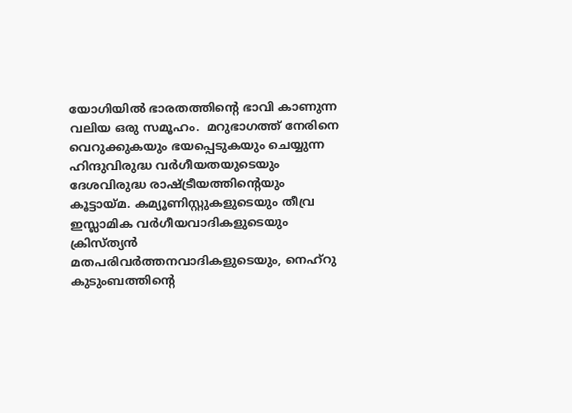യോഗിയില്‍ ഭാരതത്തിന്റെ ഭാവി കാണുന്ന വലിയ ഒരു സമൂഹം.  മറുഭാഗത്ത് നേരിനെ വെറുക്കുകയും ഭയപ്പെടുകയും ചെയ്യുന്ന ഹിന്ദുവിരുദ്ധ വര്‍ഗീയതയുടെയും ദേശവിരുദ്ധ രാഷ്‌ട്രീയത്തിന്റെയും കൂട്ടായ്‌മ. കമ്യൂണിസ്റ്റുകളുടെയും തീവ്ര ഇസ്ലാമിക വര്‍ഗീയവാദികളുടെയും ക്രിസ്ത്യന്‍ മതപരിവര്‍ത്തനവാദികളുടെയും, നെഹ്‌റു കുടുംബത്തിന്റെ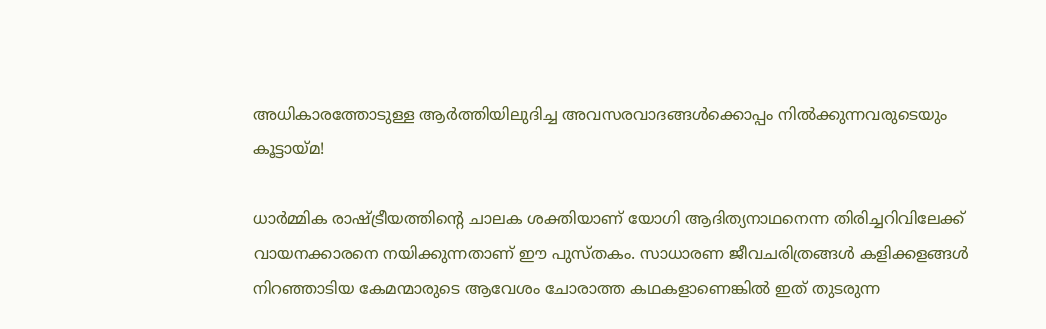അധികാരത്തോടുള്ള ആര്‍ത്തിയിലുദിച്ച അവസരവാദങ്ങള്‍ക്കൊപ്പം നില്‍ക്കുന്നവരുടെയും കൂട്ടായ്‌മ!

ധാര്‍മ്മിക രാഷ്‌ട്രീയത്തിന്റെ ചാലക ശക്തിയാണ് യോഗി ആദിത്യനാഥനെന്ന തിരിച്ചറിവിലേക്ക് വായനക്കാരനെ നയിക്കുന്നതാണ് ഈ പുസ്തകം. സാധാരണ ജീവചരിത്രങ്ങള്‍ കളിക്കളങ്ങള്‍ നിറഞ്ഞാടിയ കേമന്മാരുടെ ആവേശം ചോരാത്ത കഥകളാണെങ്കില്‍ ഇത് തുടരുന്ന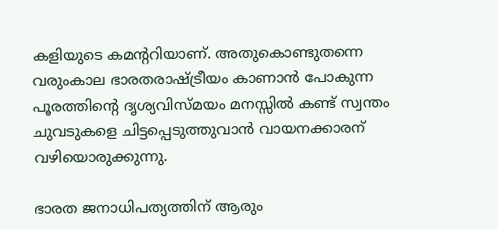കളിയുടെ കമന്ററിയാണ്. അതുകൊണ്ടുതന്നെ വരുംകാല ഭാരതരാഷ്‌ട്രീയം കാണാന്‍ പോകുന്ന പൂരത്തിന്റെ ദൃശ്യവിസ്മയം മനസ്സില്‍ കണ്ട് സ്വന്തം ചുവടുകളെ ചിട്ടപ്പെടുത്തുവാന്‍ വായനക്കാരന് വഴിയൊരുക്കുന്നു.

ഭാരത ജനാധിപത്യത്തിന് ആരും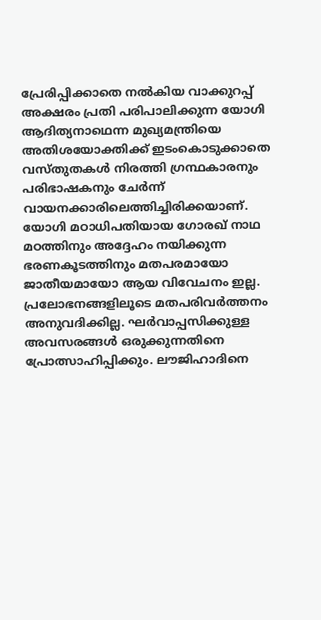പ്രേരിപ്പിക്കാതെ നല്‍കിയ വാക്കുറപ്പ് അക്ഷരം പ്രതി പരിപാലിക്കുന്ന യോഗി ആദിത്യനാഥെന്ന മുഖ്യമന്ത്രിയെ അതിശയോക്തിക്ക് ഇടംകൊടുക്കാതെ വസ്തുതകള്‍ നിരത്തി ഗ്രന്ഥകാരനും പരിഭാഷകനും ചേര്‍ന്ന് വായനക്കാരിലെത്തിച്ചിരിക്കയാണ്. യോഗി മഠാധിപതിയായ ഗോരഖ് നാഥ മഠത്തിനും അദ്ദേഹം നയിക്കുന്ന ഭരണകൂടത്തിനും മതപരമായോ ജാതീയമായോ ആയ വിവേചനം ഇല്ല. പ്രലോഭനങ്ങളിലൂടെ മതപരിവര്‍ത്തനം അനുവദിക്കില്ല. ഘര്‍വാപ്പസിക്കുള്ള അവസരങ്ങള്‍ ഒരുക്കുന്നതിനെ പ്രോത്സാഹിപ്പിക്കും. ലൗജിഹാദിനെ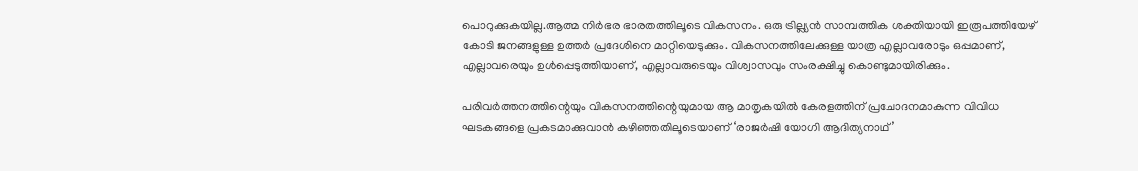പൊറുക്കുകയില്ല.ആത്മ നിര്‍ഭര ഭാരതത്തിലൂടെ വികസനം. ഒരു ട്രില്ല്യന്‍ സാമ്പത്തിക ശക്തിയായി ഇരൂപത്തിയേഴ് കോടി ജനങ്ങളുള്ള ഉത്തര്‍ പ്രദേശിനെ മാറ്റിയെടുക്കും. വികസനത്തിലേക്കുള്ള യാത്ര എല്ലാവരോടും ഒപ്പമാണ്, എല്ലാവരെയും ഉള്‍പ്പെടുത്തിയാണ്, എല്ലാവരുടെയും വിശ്വാസവും സംരക്ഷിച്ചു കൊണ്ടുമായിരിക്കും.

പരിവര്‍ത്തനത്തിന്റെയും വികസനത്തിന്റെയുമായ ആ മാതൃകയില്‍ കേരളത്തിന് പ്രചോദനമാകുന്ന വിവിധ ഘടകങ്ങളെ പ്രകടമാക്കുവാന്‍ കഴിഞ്ഞതിലൂടെയാണ് ‘രാജര്‍ഷി യോഗി ആദിത്യനാഥ്’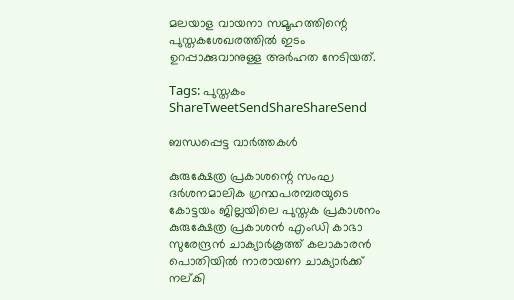മലയാള വായനാ സമൂഹത്തിന്റെ പുസ്തകശേഖരത്തില്‍ ഇടം ഉറപ്പാക്കുവാനുള്ള അര്‍ഹത നേടിയത്.

Tags: പുസ്തകം
ShareTweetSendShareShareSend

ബന്ധപ്പെട്ട വാര്‍ത്തകള്‍

കുരുക്ഷേത്ര പ്രകാശന്റെ സംഘ ദര്‍ശനമാലിക ഗ്രന്ഥപരമ്പരയുടെ കോട്ടയം ജില്ലയിലെ പുസ്തക പ്രകാശനം കുരുക്ഷേത്ര പ്രകാശന്‍ എംഡി കാഭാ സുരേന്ദ്രന്‍ ചാക്യാര്‍കൂത്ത് കലാകാരന്‍ പൊതിയില്‍ നാരായണ ചാക്യാര്‍ക്ക് നല്കി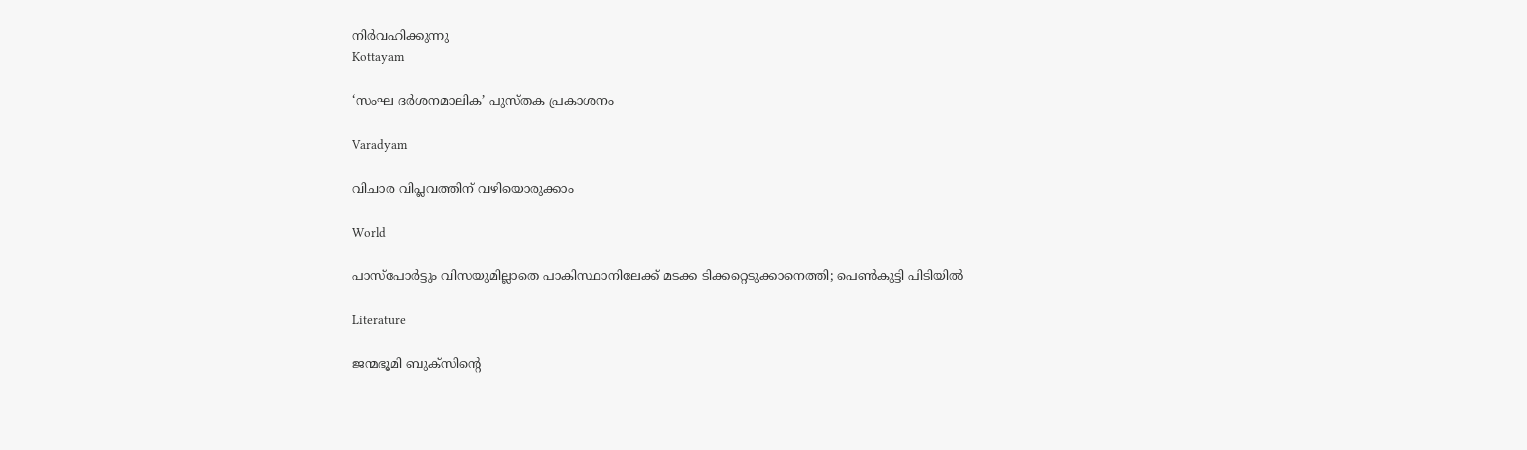നിര്‍വഹിക്കുന്നു
Kottayam

‘സംഘ ദര്‍ശനമാലിക’ പുസ്തക പ്രകാശനം

Varadyam

വിചാര വിപ്ലവത്തിന് വഴിയൊരുക്കാം

World

പാസ്പോര്‍ട്ടും വിസയുമില്ലാതെ പാകിസ്ഥാനിലേക്ക് മടക്ക ടിക്കറ്റെടുക്കാനെത്തി; പെണ്‍കുട്ടി പിടിയില്‍

Literature

ജന്മഭൂമി ബുക്സിന്റെ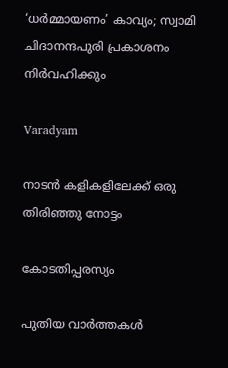‘ധര്‍മ്മായണം’ കാവ്യം; സ്വാമി ചിദാനന്ദപുരി പ്രകാശനം നിര്‍വഹിക്കും

Varadyam

നാടന്‍ കളികളിലേക്ക് ഒരു തിരിഞ്ഞു നോട്ടം

കോടതിപ്പരസ്യം

പുതിയ വാര്‍ത്തകള്‍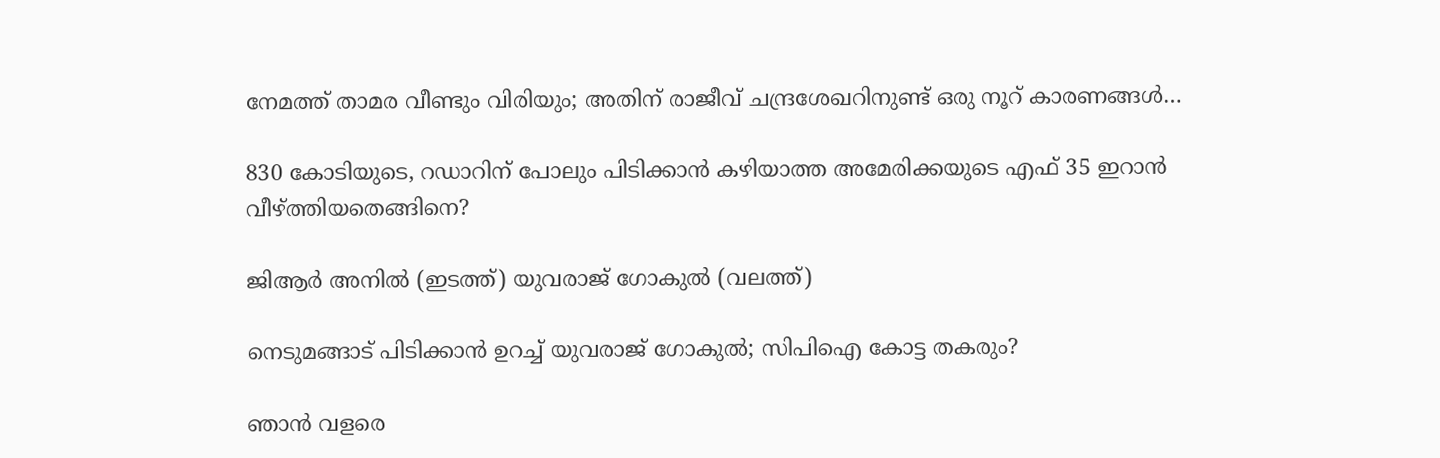നേമത്ത് താമര വീണ്ടും വിരിയും; അതിന് രാജീവ് ചന്ദ്രശേഖറിനുണ്ട് ഒരു നൂറ് കാരണങ്ങള്‍…

830 കോടിയുടെ, റഡാറിന് പോലും പിടിക്കാന്‍ കഴിയാത്ത അമേരിക്കയുടെ എഫ് 35 ഇറാന്‍ വീഴ്‌ത്തിയതെങ്ങിനെ?

ജിആര്‍ അനില്‍ (ഇടത്ത്) യുവരാജ് ഗോകുല്‍ (വലത്ത്)

നെടുമങ്ങാട് പിടിക്കാന്‍ ഉറച്ച് യുവരാജ് ഗോകുല്‍; സിപിഐ കോട്ട തകരും?

ഞാൻ വളരെ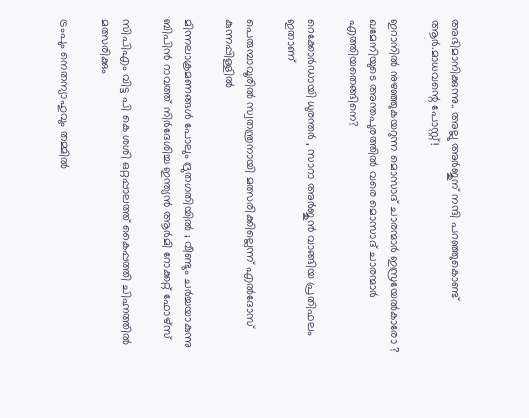അഭിമാനിക്കുന്നു.. അല്ലു അർജുന് നന്ദി പറഞ്ഞുകൊണ്ട് ആർ.മാധവന്റെ പോസ്റ്റ്!

ഇറാനില്‍ നുഴഞ്ഞുകയറുന്ന മൊസാദ് ചാരന്മാര്‍ ഇസ്രയേല്‍കാരോ ? ഖമേനിയുടെ അന്തപുരത്തില്‍ വരെ മൊസാദ് ചാരന്മാര്‍ എത്തിയതെങ്ങിനെ?

റെക്കോർഡായി ധുരന്തർ , സാറാ അർജുൻ വാങ്ങിയ പ്രതിഫലം ഇതാണ്

പെരുമ്പാവൂരില്‍ സ്വതന്ത്രനായി മത്സരിക്കില്ലെന്ന് എല്‍ദോസ് കുന്നപ്പിള്ളില്‍

മിന്നലാക്രമണങ്ങൾ പോലും ദ്രുതഗതിയിൽ ; വീണ്ടും ചർച്ചയാകുന്നു ബിപിൻ റാവത്ത് നിർദേശിച്ച ഇന്ത്യൻ ആർമി റോക്കറ്റ് ഫോഴ്‌സ്

സിപിഎം വിട്ട പി കെ ശശി ഒറ്റപ്പാലത്ത് കൈപ്പത്തി ചിഹ്നത്തില്‍ മത്സരിക്കും

ട്രംപും നെതന്യാഹുവും തമ്മിൽ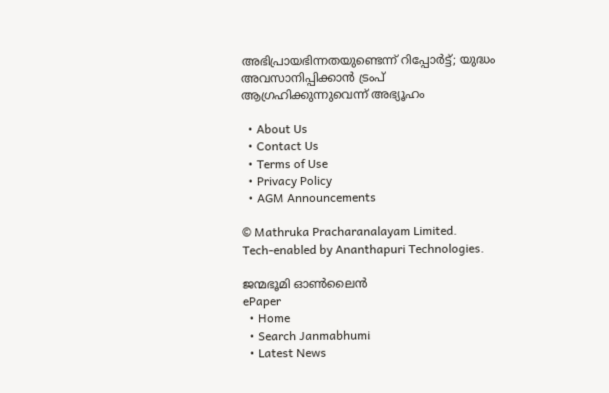അഭിപ്രായഭിന്നതയുണ്ടെന്ന് റിപ്പോര്‍ട്ട്; യുദ്ധം അവസാനിപ്പിക്കാൻ ട്രംപ് ആഗ്രഹിക്കുന്നുവെന്ന് അഭ്യൂഹം

  • About Us
  • Contact Us
  • Terms of Use
  • Privacy Policy
  • AGM Announcements

© Mathruka Pracharanalayam Limited.
Tech-enabled by Ananthapuri Technologies.

ജന്മഭൂമി ഓണ്‍ലൈന്‍
ePaper
  • Home
  • Search Janmabhumi
  • Latest News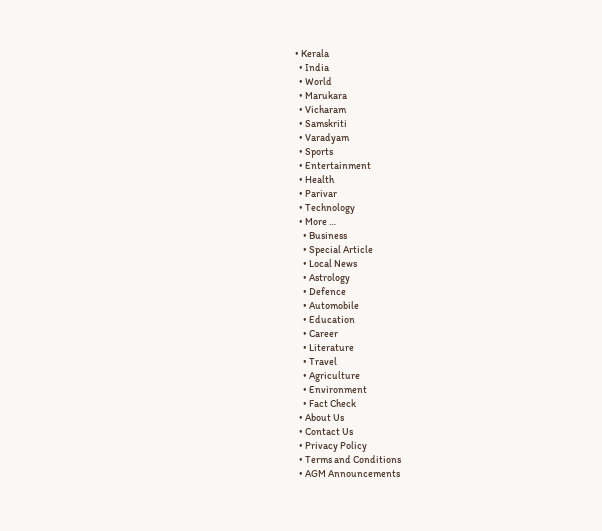• Kerala
  • India
  • World
  • Marukara
  • Vicharam
  • Samskriti
  • Varadyam
  • Sports
  • Entertainment
  • Health
  • Parivar
  • Technology
  • More …
    • Business
    • Special Article
    • Local News
    • Astrology
    • Defence
    • Automobile
    • Education
    • Career
    • Literature
    • Travel
    • Agriculture
    • Environment
    • Fact Check
  • About Us
  • Contact Us
  • Privacy Policy
  • Terms and Conditions
  • AGM Announcements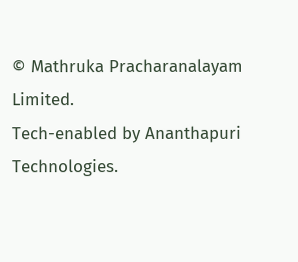© Mathruka Pracharanalayam Limited.
Tech-enabled by Ananthapuri Technologies.